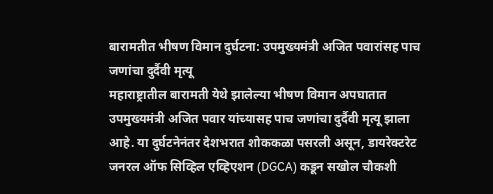बारामतीत भीषण विमान दुर्घटना: उपमुख्यमंत्री अजित पवारांसह पाच जणांचा दुर्दैवी मृत्यू
महाराष्ट्रातील बारामती येथे झालेल्या भीषण विमान अपघातात उपमुख्यमंत्री अजित पवार यांच्यासह पाच जणांचा दुर्दैवी मृत्यू झाला आहे. या दुर्घटनेनंतर देशभरात शोककळा पसरली असून, डायरेक्टरेट जनरल ऑफ सिव्हिल एव्हिएशन (DGCA) कडून सखोल चौकशी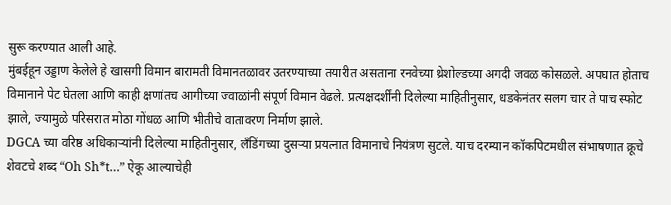सुरू करण्यात आली आहे.
मुंबईहून उड्डाण केलेले हे खासगी विमान बारामती विमानतळावर उतरण्याच्या तयारीत असताना रनवेच्या थ्रेशोल्डच्या अगदी जवळ कोसळले. अपघात होताच विमानाने पेट घेतला आणि काही क्षणांतच आगीच्या ज्वाळांनी संपूर्ण विमान वेढले. प्रत्यक्षदर्शींनी दिलेल्या माहितीनुसार, धडकेनंतर सलग चार ते पाच स्फोट झाले, ज्यामुळे परिसरात मोठा गोंधळ आणि भीतीचे वातावरण निर्माण झाले.
DGCA च्या वरिष्ठ अधिकाऱ्यांनी दिलेल्या माहितीनुसार, लँडिंगच्या दुसऱ्या प्रयत्नात विमानाचे नियंत्रण सुटले. याच दरम्यान कॉकपिटमधील संभाषणात क्रूचे शेवटचे शब्द “Oh Sh*t…” ऐकू आल्याचेही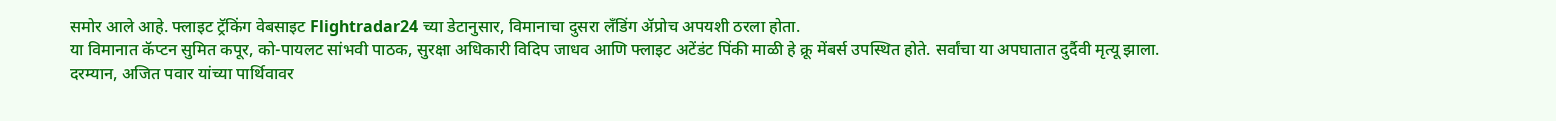समोर आले आहे. फ्लाइट ट्रॅकिंग वेबसाइट Flightradar24 च्या डेटानुसार, विमानाचा दुसरा लँडिंग ॲप्रोच अपयशी ठरला होता.
या विमानात कॅप्टन सुमित कपूर, को-पायलट सांभवी पाठक, सुरक्षा अधिकारी विदिप जाधव आणि फ्लाइट अटेंडंट पिंकी माळी हे क्रू मेंबर्स उपस्थित होते. सर्वांचा या अपघातात दुर्दैवी मृत्यू झाला.
दरम्यान, अजित पवार यांच्या पार्थिवावर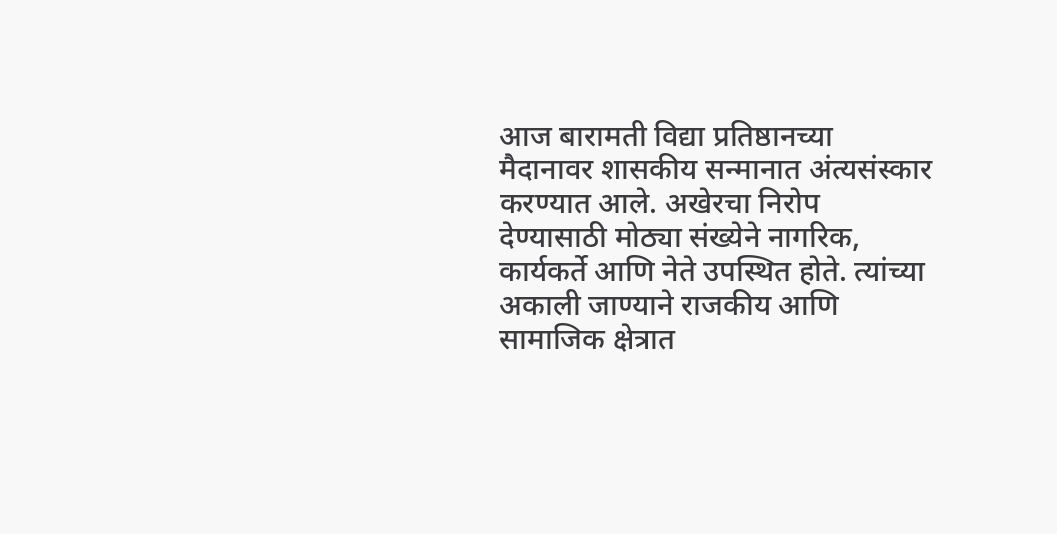आज बारामती विद्या प्रतिष्ठानच्या मैदानावर शासकीय सन्मानात अंत्यसंस्कार करण्यात आले. अखेरचा निरोप देण्यासाठी मोठ्या संख्येने नागरिक, कार्यकर्ते आणि नेते उपस्थित होते. त्यांच्या अकाली जाण्याने राजकीय आणि सामाजिक क्षेत्रात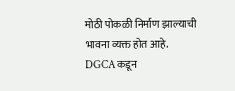मोठी पोकळी निर्माण झाल्याची भावना व्यक्त होत आहे.
DGCA कडून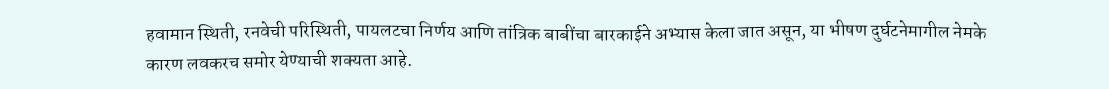हवामान स्थिती, रनवेची परिस्थिती, पायलटचा निर्णय आणि तांत्रिक बाबींचा बारकाईने अभ्यास केला जात असून, या भीषण दुर्घटनेमागील नेमके कारण लवकरच समोर येण्याची शक्यता आहे.